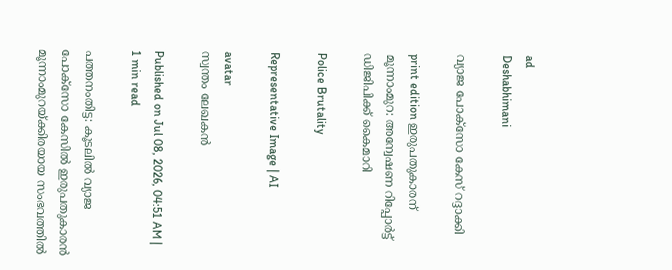ad
Deshabhimani

വ്യാജ പോക്‌സോ കേസ്‌ റദ്ദാക്കി

print edition ഇരുപതുകാരന്‌ മൂന്നാംമുറ: അന്വേഷണ റിപ്പോർട്ട്‌ ഡിജിപിക്ക്‌ കൈമാറി

Police Brutality

Representative Image | AI

avatar
സ്വന്തം ലേഖകൻ

Published on Jul 08, 2026, 04:51 AM | 1 min read

പത്തനംതിട്ട: കൂടലിൽ വ്യാജ പോക്‌സോ കേസിൽ ഇരുപതുകാരൻ മൂന്നാംമുറയ്‌ക്കിരയായ സംഭവത്തിൽ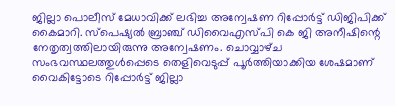ജില്ലാ പൊലീസ്‌ മേധാവിക്ക്‌ ലഭിച്ച അന്വേഷണ റിപ്പോർട്ട്‌ ഡിജിപിക്ക്‌ കൈമാറി. സ്‌പെഷ്യൽ ബ്രാഞ്ച്‌ ഡിവൈഎസ്‌പി കെ ജി അനീഷിന്റെ നേതൃത്വത്തിലായിരുന്നു അന്വേഷണം. ചൊവ്വാഴ്‌ച സംഭവസ്ഥലത്തുൾപ്പെടെ തെളിവെടുപ്പ്‌ പൂർത്തിയാക്കിയ ശേഷമാണ്‌ വൈകിട്ടോടെ റിപ്പോർട്ട്‌ ജില്ലാ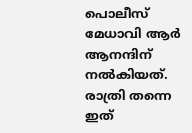പൊലീസ്‌ മേധാവി ആർ ആനന്ദിന്‌ നൽകിയത്‌. രാത്രി തന്നെ ഇത്‌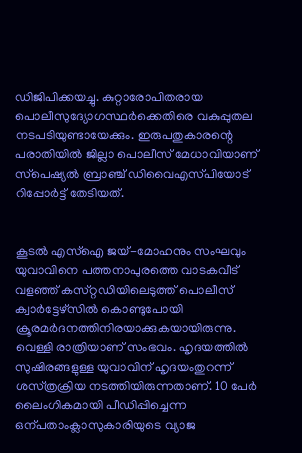ഡിജിപിക്കയച്ചു. കുറ്റാരോപിതരായ പൊലീസുദ്യോഗസ്ഥർക്കെതിരെ വകുപ്പുതല നടപടിയുണ്ടായേക്കും. ഇരുപതുകാരന്റെ പരാതിയിൽ ജില്ലാ പൊലീസ്‌ മേധാവിയാണ്‌ സ്‌പെഷ്യൽ ബ്രാഞ്ച്‌ ഡിവൈഎസ്‌പിയോട്‌ റിപ്പോർട്ട്‌ തേടിയത്‌.


കൂടൽ എസ്ഐ ജയ്-മോഹനും സംഘവും യുവാവിനെ പത്തനാപുരത്തെ വാടകവീട്‌ വളഞ്ഞ്‌ കസ്‌റ്റഡിയിലെടുത്ത്‌ പൊലീസ്‌ ക്വാർട്ടേഴ്‌സിൽ കൊണ്ടുപോയി ക്രൂരമർദനത്തിനിരയാക്കുകയായിരുന്നു. വെള്ളി രാത്രിയാണ്‌ സംഭവം. ഹൃദയത്തിൽ സുഷിരങ്ങളുള്ള യുവാവിന്‌ ഹൃദയംതുറന്ന്‌ ശസ്‌ത്രക്രിയ നടത്തിയിരുന്നതാണ്‌. 10 പേർ ലൈംഗികമായി പീഡിപ്പിച്ചെന്ന ഒന്പതാംക്ലാസുകാരിയുടെ വ്യാജ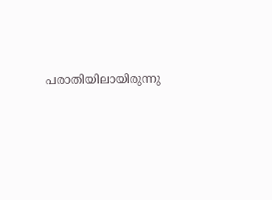പരാതിയിലായിരുന്നു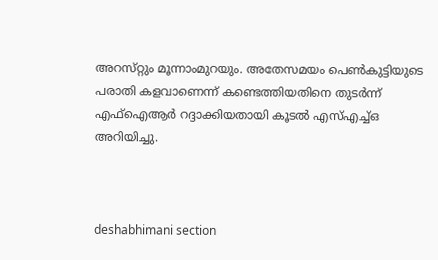അറസ്‌റ്റും മൂന്നാംമുറയും. അതേസമയം പെൺകുട്ടിയുടെ പരാതി കളവാണെന്ന്‌ കണ്ടെത്തിയതിനെ തുടർന്ന്‌ എഫ്‌ഐആർ റദ്ദാക്കിയതായി കൂടൽ എസ്‌എച്ച്‌ഒ അറിയിച്ചു.



deshabhimani section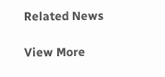Related News

View More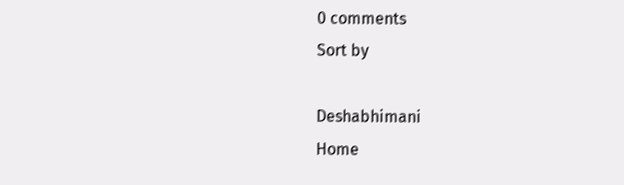0 comments
Sort by

Deshabhimani
Home